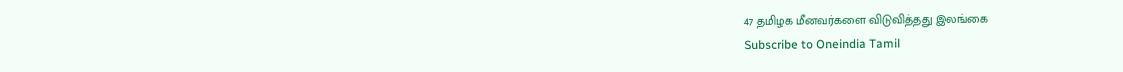47 தமிழக மீனவர்களை விடுவித்தது இலங்கை
Subscribe to Oneindia Tamil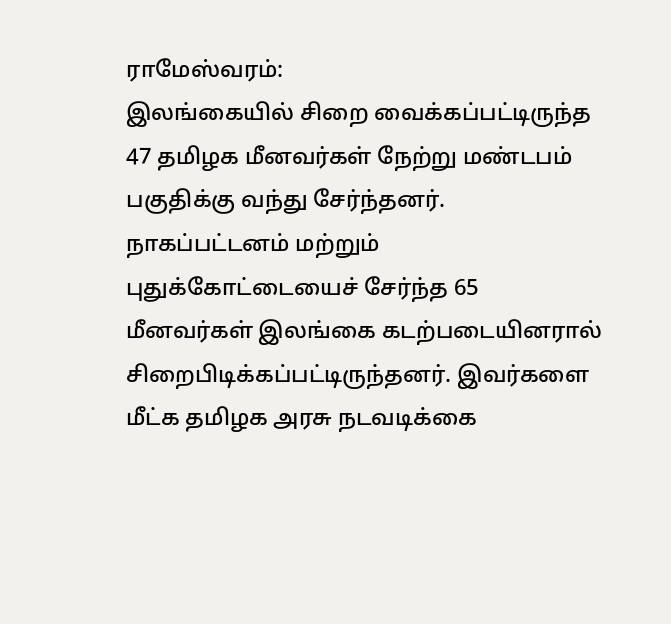ராமேஸ்வரம்:
இலங்கையில் சிறை வைக்கப்பட்டிருந்த 47 தமிழக மீனவர்கள் நேற்று மண்டபம் பகுதிக்கு வந்து சேர்ந்தனர்.
நாகப்பட்டனம் மற்றும் புதுக்கோட்டையைச் சேர்ந்த 65 மீனவர்கள் இலங்கை கடற்படையினரால் சிறைபிடிக்கப்பட்டிருந்தனர். இவர்களை மீட்க தமிழக அரசு நடவடிக்கை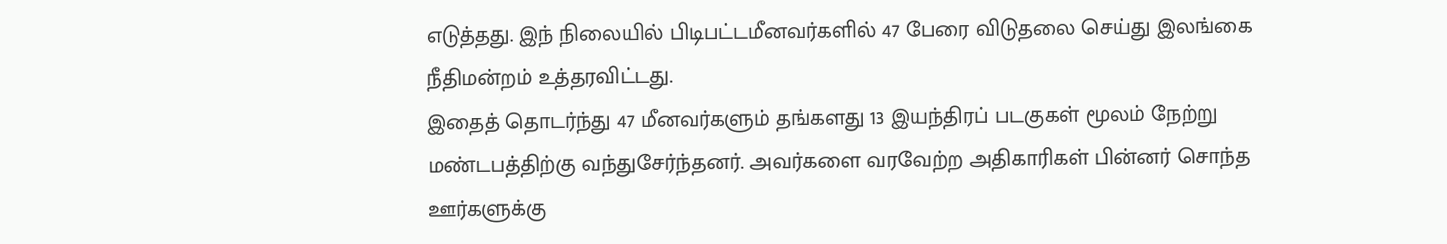எடுத்தது. இந் நிலையில் பிடிபட்டமீனவர்களில் 47 பேரை விடுதலை செய்து இலங்கை நீதிமன்றம் உத்தரவிட்டது.
இதைத் தொடர்ந்து 47 மீனவர்களும் தங்களது 13 இயந்திரப் படகுகள் மூலம் நேற்று மண்டபத்திற்கு வந்துசேர்ந்தனர். அவர்களை வரவேற்ற அதிகாரிகள் பின்னர் சொந்த ஊர்களுக்கு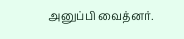அனுப்பி வைத்னர்.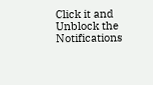Click it and Unblock the Notifications